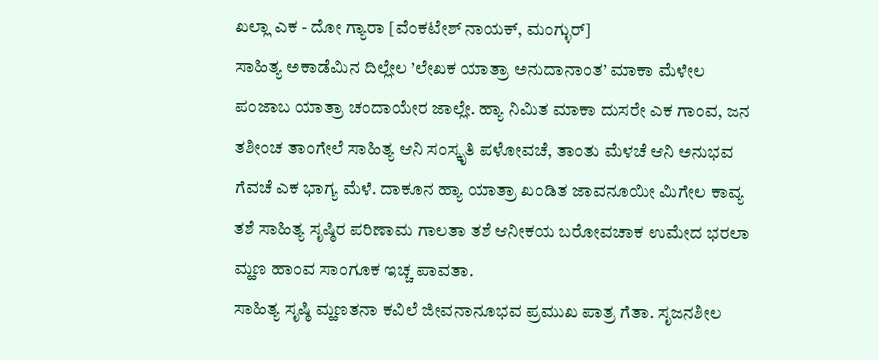ಖಲ್ಲಾ ಎಕ - ದೋ ಗ್ಯಾರಾ [ವೆಂಕಟೇಶ್ ನಾಯಕ್, ಮಂಗ್ಳುರ್]
ಸಾಹಿತ್ಯ ಅಕಾಡೆಮಿನ ದಿಲ್ಲೇಲ ’ಲೇಖಕ ಯಾತ್ರಾ ಅನುದಾನಾಂತ’ ಮಾಕಾ ಮೆಳೇಲ ಪಂಜಾಬ ಯಾತ್ರಾ ಚಂದಾಯೇರ ಜಾಲ್ಲೇ. ಹ್ಯಾ ನಿಮಿತ ಮಾಕಾ ದುಸರೇ ಎಕ ಗಾಂವ, ಜನ ತಶೀಂಚ ತಾಂಗೇಲೆ ಸಾಹಿತ್ಯ ಆನಿ ಸಂಸ್ಕೃತಿ ಪಳೋವಚೆ, ತಾಂತು ಮೆಳಚೆ ಆನಿ ಅನುಭವ ಗೆವಚೆ ಎಕ ಭಾಗ್ಯ ಮೆಳೆ. ದಾಕೂನ ಹ್ಯಾ ಯಾತ್ರಾ ಖಂಡಿತ ಜಾವನೂಯೀ ಮಿಗೇಲ ಕಾವ್ಯ ತಶೆ ಸಾಹಿತ್ಯ ಸೃಷ್ಠಿರ ಪರಿಣಾಮ ಗಾಲತಾ ತಶೆ ಆನೀಕಯ ಬರೋವಚಾಕ ಉಮೇದ ಭರಲಾ ಮ್ಹಣ ಹಾಂವ ಸಾಂಗೂಕ ಇಚ್ಚ ಪಾವತಾ.
ಸಾಹಿತ್ಯ ಸೃಷ್ಠಿ ಮ್ಹಣತನಾ ಕವಿಲೆ ಜೀವನಾನೂಭವ ಪ್ರಮುಖ ಪಾತ್ರ ಗೆತಾ. ಸೃಜನಶೀಲ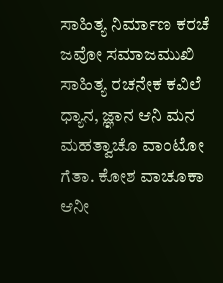ಸಾಹಿತ್ಯ ನಿರ್ಮಾಣ ಕರಚೆ ಜವೋ ಸಮಾಜಮುಖಿ ಸಾಹಿತ್ಯ ರಚನೇಕ ಕವಿಲೆ ಧ್ಯಾನ, ಜ್ಞಾನ ಆನಿ ಮನ ಮಹತ್ವಾಚೊ ವಾಂಟೋ ಗೆತಾ. ಕೋಶ ವಾಚೂಕಾ ಆನೀ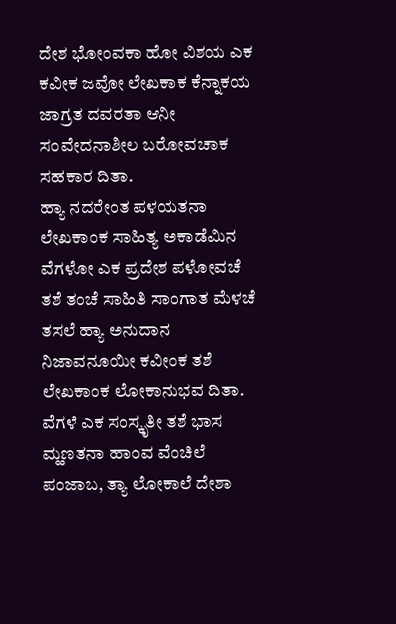ದೇಶ ಭೋಂವಕಾ ಹೋ ವಿಶಯ ಎಕ ಕವೀಕ ಜವೋ ಲೇಖಕಾಕ ಕೆನ್ನಾಕಯ ಜಾಗ್ರತ ದವರತಾ ಆನೀ ಸಂವೇದನಾಶೀಲ ಬರೋವಚಾಕ ಸಹಕಾರ ದಿತಾ.
ಹ್ಯಾ ನದರೇಂತ ಪಳಯತನಾ ಲೇಖಕಾಂಕ ಸಾಹಿತ್ಯ ಅಕಾಡೆಮಿನ ವೆಗಳೋ ಎಕ ಪ್ರದೇಶ ಪಳೋವಚೆ ತಶೆ ತಂಚೆ ಸಾಹಿತಿ ಸಾಂಗಾತ ಮೆಳಚೆ ತಸಲೆ ಹ್ಯಾ ಅನುದಾನ ನಿಜಾವನೂಯೀ ಕವೀಂಕ ತಶೆ ಲೇಖಕಾಂಕ ಲೋಕಾನುಭವ ದಿತಾ. ವೆಗಳೆ ಎಕ ಸಂಸ್ಕೃತೀ ತಶೆ ಭಾಸ ಮ್ಹಣತನಾ ಹಾಂವ ವೆಂಚಿಲೆ ಪಂಜಾಬ, ತ್ಯಾ ಲೋಕಾಲೆ ದೇಶಾ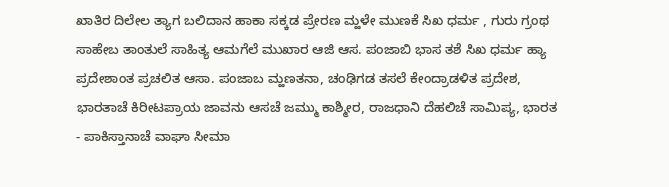ಖಾತಿರ ದಿಲೇಲ ತ್ಯಾಗ ಬಲಿದಾನ ಹಾಕಾ ಸಕ್ಕಡ ಪ್ರೇರಣ ಮ್ಹಳೇ ಮುಣಕೆ ಸಿಖ ಧರ್ಮ , ಗುರು ಗ್ರಂಥ ಸಾಹೇಬ ತಾಂತುಲೆ ಸಾಹಿತ್ಯ ಆಮಗೆಲೆ ಮುಖಾರ ಆಜಿ ಆಸ. ಪಂಜಾಬಿ ಭಾಸ ತಶೆ ಸಿಖ ಧರ್ಮ ಹ್ಯಾ ಪ್ರದೇಶಾಂತ ಪ್ರಚಲಿತ ಆಸಾ. ಪಂಜಾಬ ಮ್ಹಣತನಾ, ಚಂಢಿಗಡ ತಸಲೆ ಕೇಂದ್ರಾಡಳಿತ ಪ್ರದೇಶ, ಭಾರತಾಚೆ ಕಿರೀಟಪ್ರಾಯ ಜಾವನು ಆಸಚೆ ಜಮ್ಮು ಕಾಶ್ಮೀರ, ರಾಜಧಾನಿ ದೆಹಲಿಚೆ ಸಾಮಿಪ್ಯ, ಭಾರತ - ಪಾಕಿಸ್ತಾನಾಚೆ ವಾಘಾ ಸೀಮಾ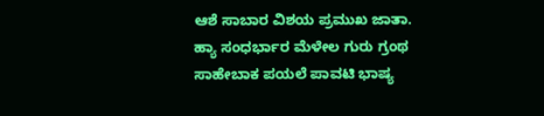ಆಶೆ ಸಾಬಾರ ವಿಶಯ ಪ್ರಮುಖ ಜಾತಾ.
ಹ್ಯಾ ಸಂಧರ್ಭಾರ ಮೆಳೇಲ ಗುರು ಗ್ರಂಥ ಸಾಹೇಬಾಕ ಪಯಲೆ ಪಾವಟಿ ಭಾಷ್ಯ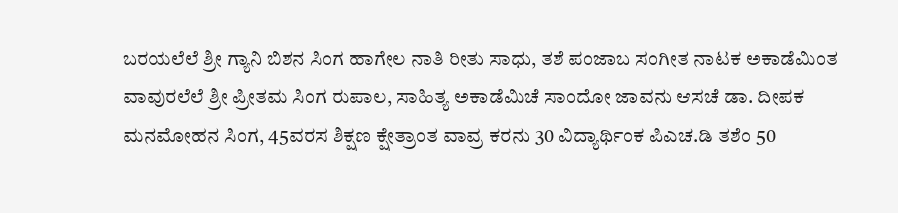ಬರಯಲೆಲೆ ಶ್ರೀ ಗ್ಯಾನಿ ಬಿಶನ ಸಿಂಗ ಹಾಗೇಲ ನಾತಿ ರೀತು ಸಾಧು, ತಶೆ ಪಂಜಾಬ ಸಂಗೀತ ನಾಟಕ ಅಕಾಡೆಮಿಂತ ವಾವುರಲೆಲೆ ಶ್ರೀ ಪ್ರೀತಮ ಸಿಂಗ ರುಪಾಲ, ಸಾಹಿತ್ಯ ಅಕಾಡೆಮಿಚೆ ಸಾಂದೋ ಜಾವನು ಆಸಚೆ ಡಾ. ದೀಪಕ ಮನಮೋಹನ ಸಿಂಗ, 45ವರಸ ಶಿಕ್ಷಣ ಕ್ಷೇತ್ರಾಂತ ವಾವ್ರ ಕರನು 30 ವಿದ್ಯಾರ್ಥಿಂಕ ಪಿಎಚ.ಡಿ ತಶೆಂ 50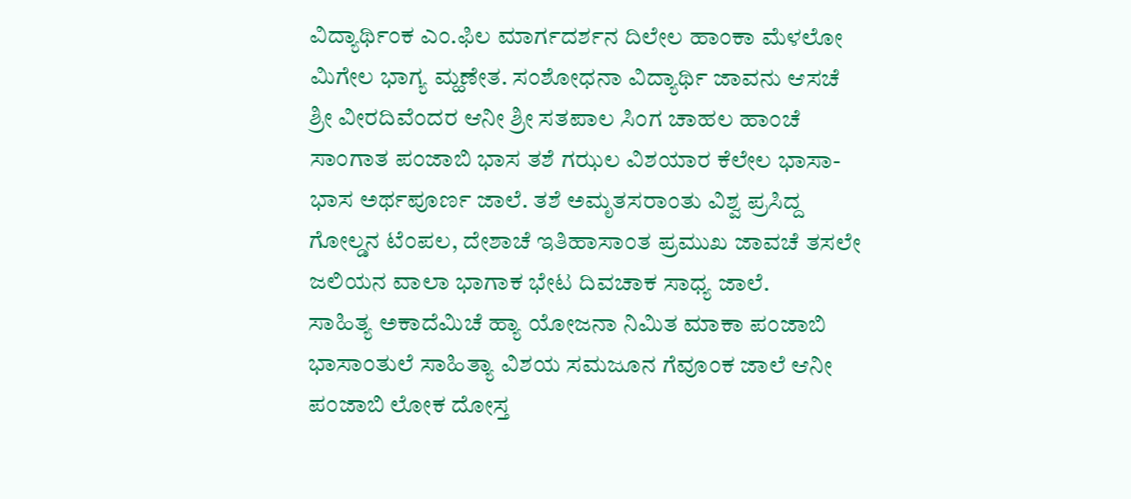ವಿದ್ಯಾರ್ಥಿಂಕ ಎಂ.ಫಿಲ ಮಾರ್ಗದರ್ಶನ ದಿಲೇಲ ಹಾಂಕಾ ಮೆಳಲೋ ಮಿಗೇಲ ಭಾಗ್ಯ ಮ್ಹಣೇತ. ಸಂಶೋಧನಾ ವಿದ್ಯಾರ್ಥಿ ಜಾವನು ಆಸಚೆ ಶ್ರೀ ವೀರದಿವೆಂದರ ಆನೀ ಶ್ರೀ ಸತಪಾಲ ಸಿಂಗ ಚಾಹಲ ಹಾಂಚೆ ಸಾಂಗಾತ ಪಂಜಾಬಿ ಭಾಸ ತಶೆ ಗಝಲ ವಿಶಯಾರ ಕೆಲೇಲ ಭಾಸಾ-ಭಾಸ ಅರ್ಥಪೂರ್ಣ ಜಾಲೆ. ತಶೆ ಅಮೃತಸರಾಂತು ವಿಶ್ವ ಪ್ರಸಿದ್ದ ಗೋಲ್ಡನ ಟೆಂಪಲ, ದೇಶಾಚೆ ಇತಿಹಾಸಾಂತ ಪ್ರಮುಖ ಜಾವಚೆ ತಸಲೇ ಜಲಿಯನ ವಾಲಾ ಭಾಗಾಕ ಭೇಟ ದಿವಚಾಕ ಸಾಧ್ಯ ಜಾಲೆ.
ಸಾಹಿತ್ಯ ಅಕಾದೆಮಿಚೆ ಹ್ಯಾ ಯೋಜನಾ ನಿಮಿತ ಮಾಕಾ ಪಂಜಾಬಿ ಭಾಸಾಂತುಲೆ ಸಾಹಿತ್ಯಾ ವಿಶಯ ಸಮಜೂನ ಗೆವೂಂಕ ಜಾಲೆ ಆನೀ ಪಂಜಾಬಿ ಲೋಕ ದೋಸ್ತ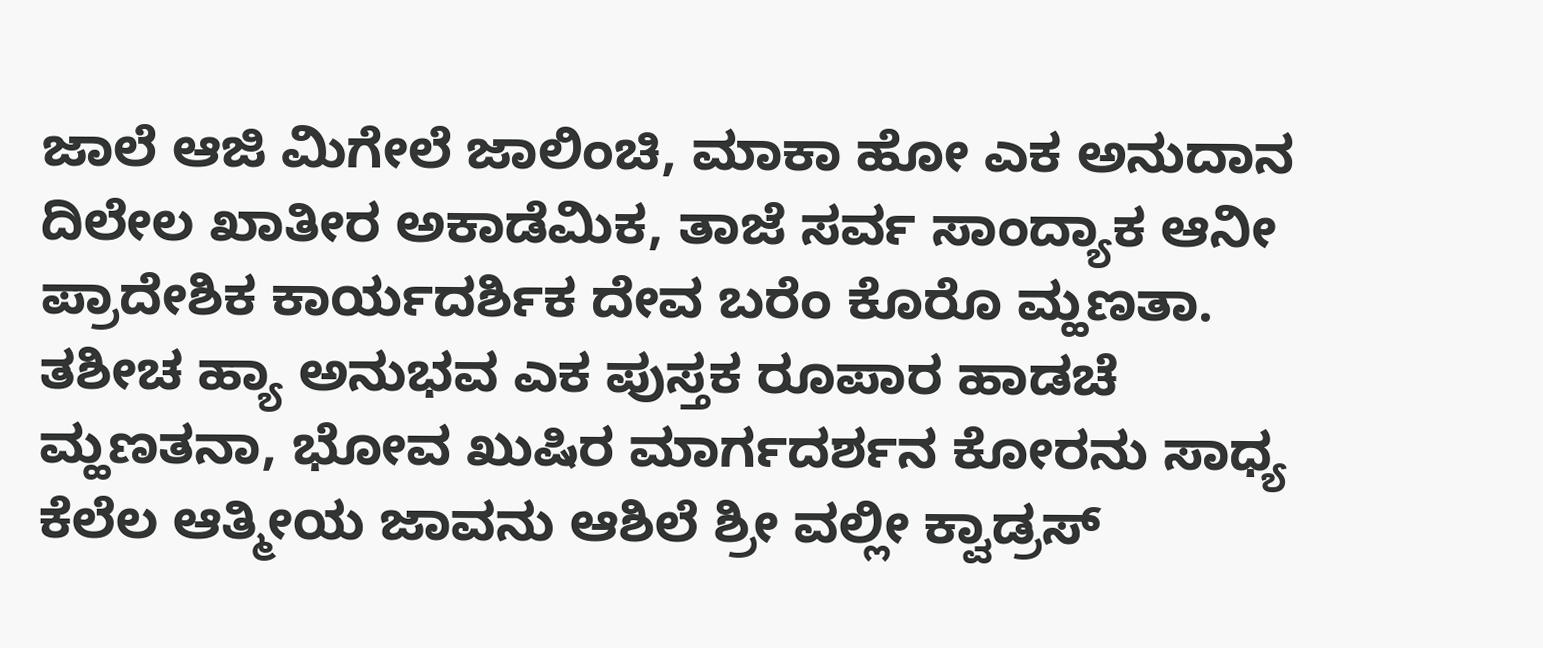ಜಾಲೆ ಆಜಿ ಮಿಗೇಲೆ ಜಾಲಿಂಚಿ, ಮಾಕಾ ಹೋ ಎಕ ಅನುದಾನ ದಿಲೇಲ ಖಾತೀರ ಅಕಾಡೆಮಿಕ, ತಾಜೆ ಸರ್ವ ಸಾಂದ್ಯಾಕ ಆನೀ ಪ್ರಾದೇಶಿಕ ಕಾರ್ಯದರ್ಶಿಕ ದೇವ ಬರೆಂ ಕೊರೊ ಮ್ಹಣತಾ.
ತಶೀಚ ಹ್ಯಾ ಅನುಭವ ಎಕ ಪುಸ್ತಕ ರೂಪಾರ ಹಾಡಚೆ ಮ್ಹಣತನಾ, ಭೋವ ಖುಷಿರ ಮಾರ್ಗದರ್ಶನ ಕೋರನು ಸಾಧ್ಯ ಕೆಲೆಲ ಆತ್ಮೀಯ ಜಾವನು ಆಶಿಲೆ ಶ್ರೀ ವಲ್ಲೀ ಕ್ವಾಡ್ರಸ್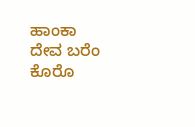ಹಾಂಕಾ ದೇವ ಬರೆಂ ಕೊರೊ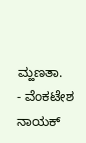ಮ್ಹಣತಾ.
- ವೆಂಕಟೇಶ ನಾಯಕ್